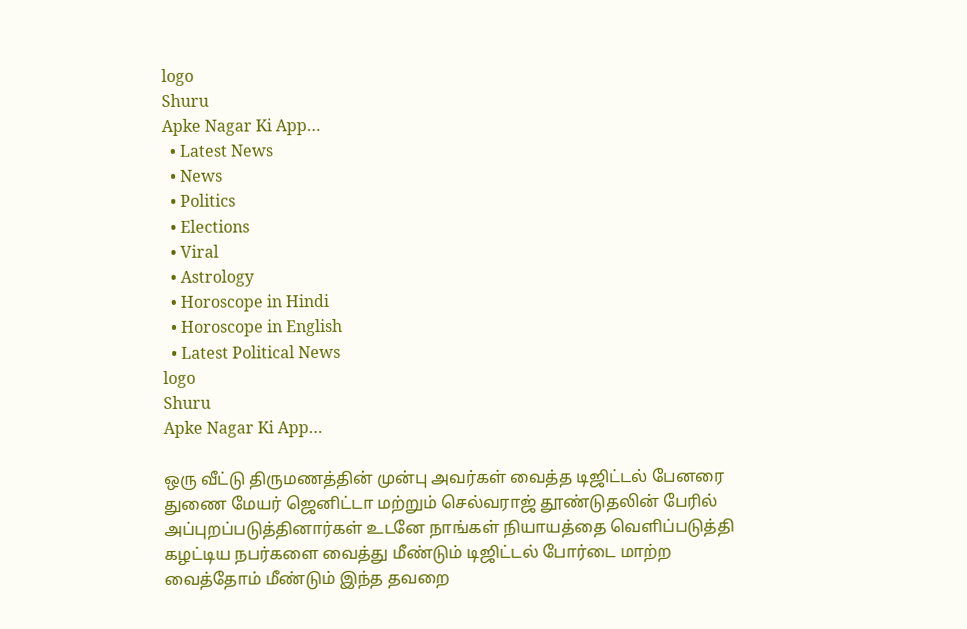logo
Shuru
Apke Nagar Ki App…
  • Latest News
  • News
  • Politics
  • Elections
  • Viral
  • Astrology
  • Horoscope in Hindi
  • Horoscope in English
  • Latest Political News
logo
Shuru
Apke Nagar Ki App…

ஒரு வீட்டு திருமணத்தின் முன்பு அவர்கள் வைத்த டிஜிட்டல் பேனரை துணை மேயர் ஜெனிட்டா மற்றும் செல்வராஜ் தூண்டுதலின் பேரில் அப்புறப்படுத்தினார்கள் உடனே நாங்கள் நியாயத்தை வெளிப்படுத்தி கழட்டிய நபர்களை வைத்து மீண்டும் டிஜிட்டல் போர்டை மாற்ற வைத்தோம் மீண்டும் இந்த தவறை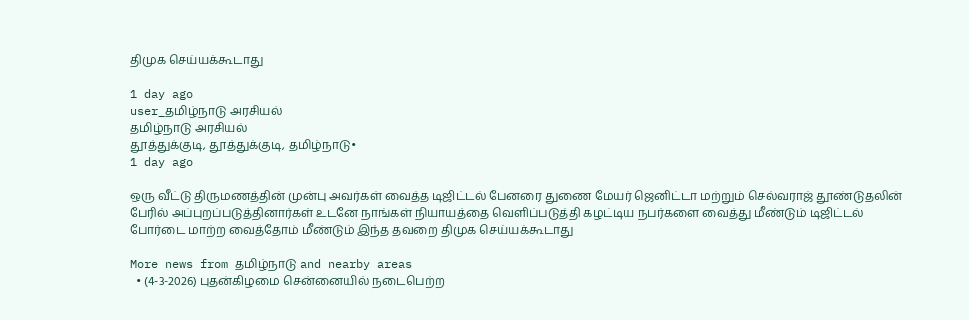திமுக செய்யக்கூடாது

1 day ago
user_தமிழ்நாடு அரசியல்
தமிழ்நாடு அரசியல்
தூத்துக்குடி, தூத்துக்குடி, தமிழ்நாடு•
1 day ago

ஒரு வீட்டு திருமணத்தின் முன்பு அவர்கள் வைத்த டிஜிட்டல் பேனரை துணை மேயர் ஜெனிட்டா மற்றும் செல்வராஜ் தூண்டுதலின் பேரில் அப்புறப்படுத்தினார்கள் உடனே நாங்கள் நியாயத்தை வெளிப்படுத்தி கழட்டிய நபர்களை வைத்து மீண்டும் டிஜிட்டல் போர்டை மாற்ற வைத்தோம் மீண்டும் இந்த தவறை திமுக செய்யக்கூடாது

More news from தமிழ்நாடு and nearby areas
  • (4-3-2026) புதன்கிழமை சென்னையில் நடைபெற்ற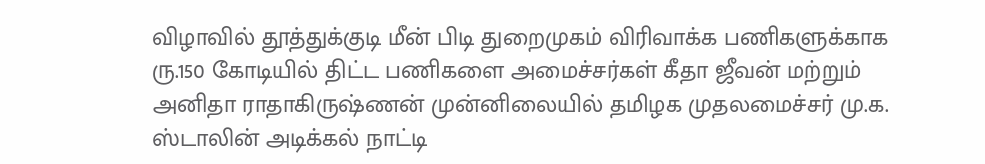விழாவில் தூத்துக்குடி மீன் பிடி துறைமுகம் விரிவாக்க பணிகளுக்காக ரு.150 கோடியில் திட்ட பணிகளை அமைச்சர்கள் கீதா ஜீவன் மற்றும் அனிதா ராதாகிருஷ்ணன் முன்னிலையில் தமிழக முதலமைச்சர் மு.க. ஸ்டாலின் அடிக்கல் நாட்டி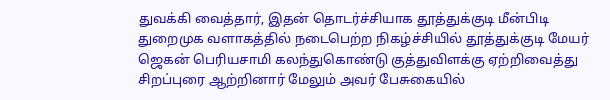துவக்கி வைத்தார், இதன் தொடர்ச்சியாக தூத்துக்குடி மீன்பிடி துறைமுக வளாகத்தில் நடைபெற்ற நிகழ்ச்சியில் தூத்துக்குடி மேயர் ஜெகன் பெரியசாமி கலந்துகொண்டு குத்துவிளக்கு ஏற்றிவைத்து சிறப்புரை ஆற்றினார் மேலும் அவர் பேசுகையில்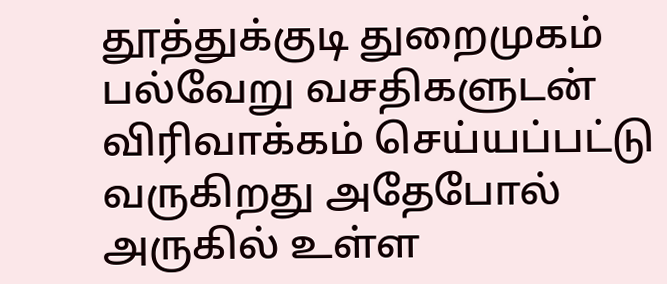தூத்துக்குடி துறைமுகம் பல்வேறு வசதிகளுடன் விரிவாக்கம் செய்யப்பட்டு வருகிறது அதேபோல் அருகில் உள்ள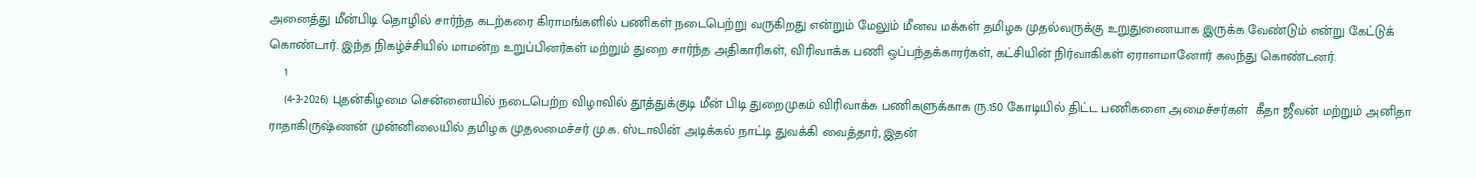அனைத்து மீன்பிடி தொழில் சார்ந்த கடற்கரை கிராமங்களில் பணிகள் நடைபெற்று வருகிறது என்றும் மேலும் மீனவ மக்கள் தமிழக முதல்வருக்கு உறுதுணையாக இருக்க வேண்டும் என்று கேட்டுக் கொண்டார். இந்த நிகழ்ச்சியில் மாமன்ற உறுப்பினர்கள் மற்றும் துறை சார்ந்த அதிகாரிகள், விரிவாக்க பணி ஒப்பந்தக்காரர்கள், கட்சியின் நிர்வாகிகள் ஏராளமானோர் கலந்து கொண்டனர்.
    1
    (4-3-2026) புதன்கிழமை சென்னையில் நடைபெற்ற விழாவில் தூத்துக்குடி மீன் பிடி துறைமுகம் விரிவாக்க பணிகளுக்காக ரு.150 கோடியில் திட்ட பணிகளை அமைச்சர்கள்  கீதா ஜீவன் மற்றும் அனிதா ராதாகிருஷ்ணன் முன்னிலையில் தமிழக முதலமைச்சர் மு.க. ஸ்டாலின் அடிக்கல் நாட்டி துவக்கி வைத்தார், இதன்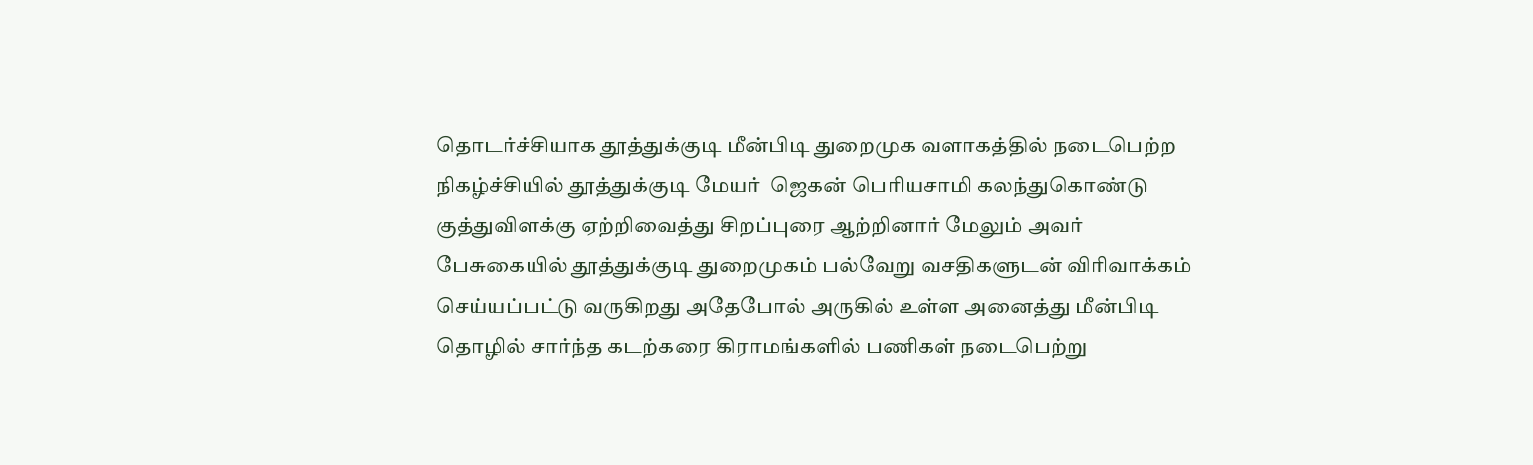தொடர்ச்சியாக தூத்துக்குடி மீன்பிடி துறைமுக வளாகத்தில் நடைபெற்ற
நிகழ்ச்சியில் தூத்துக்குடி மேயர்  ஜெகன் பெரியசாமி கலந்துகொண்டு குத்துவிளக்கு ஏற்றிவைத்து சிறப்புரை ஆற்றினார் மேலும் அவர் பேசுகையில் தூத்துக்குடி துறைமுகம் பல்வேறு வசதிகளுடன் விரிவாக்கம் செய்யப்பட்டு வருகிறது அதேபோல் அருகில் உள்ள அனைத்து மீன்பிடி தொழில் சார்ந்த கடற்கரை கிராமங்களில் பணிகள் நடைபெற்று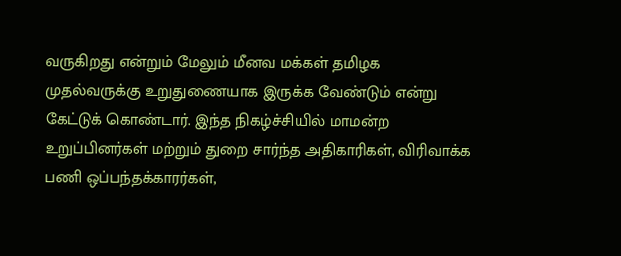வருகிறது என்றும் மேலும் மீனவ மக்கள் தமிழக முதல்வருக்கு உறுதுணையாக இருக்க வேண்டும் என்று கேட்டுக் கொண்டார். இந்த நிகழ்ச்சியில் மாமன்ற உறுப்பினர்கள் மற்றும் துறை சார்ந்த அதிகாரிகள், விரிவாக்க பணி ஒப்பந்தக்காரர்கள்,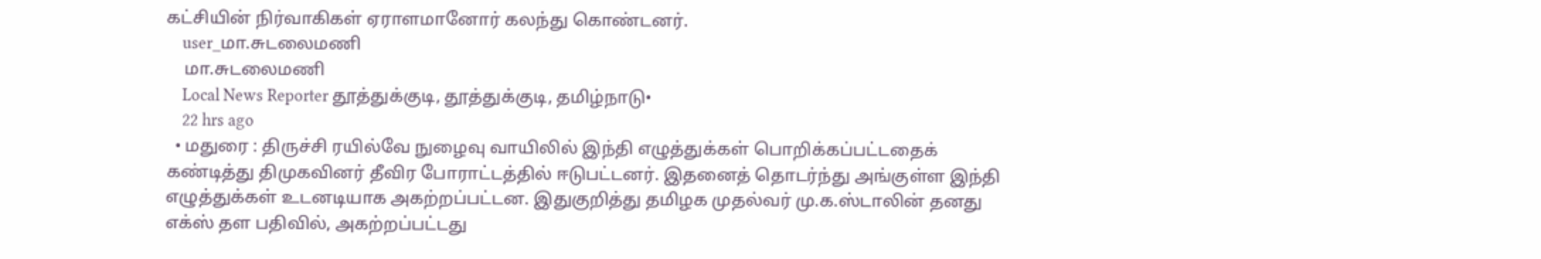கட்சியின் நிர்வாகிகள் ஏராளமானோர் கலந்து கொண்டனர்.
    user_மா.சுடலைமணி
    மா.சுடலைமணி
    Local News Reporter தூத்துக்குடி, தூத்துக்குடி, தமிழ்நாடு•
    22 hrs ago
  • மதுரை : திருச்சி ரயில்வே நுழைவு வாயிலில் இந்தி எழுத்துக்கள் பொறிக்கப்பட்டதைக் கண்டித்து திமுகவினர் தீவிர போராட்டத்தில் ஈடுபட்டனர். இதனைத் தொடர்ந்து அங்குள்ள இந்தி எழுத்துக்கள் உடனடியாக அகற்றப்பட்டன. இதுகுறித்து தமிழக முதல்வர் மு.க.ஸ்டாலின் தனது எக்ஸ் தள பதிவில், அகற்றப்பட்டது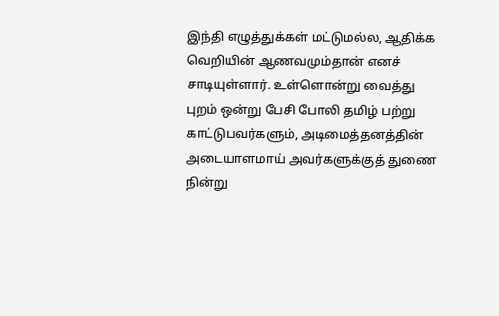இந்தி எழுத்துக்கள் மட்டுமல்ல, ஆதிக்க வெறியின் ஆணவமும்தான் எனச் சாடியுள்ளார். உள்ளொன்று வைத்து புறம் ஒன்று பேசி போலி தமிழ் பற்று காட்டுபவர்களும், அடிமைத்தனத்தின் அடையாளமாய் அவர்களுக்குத் துணை நின்று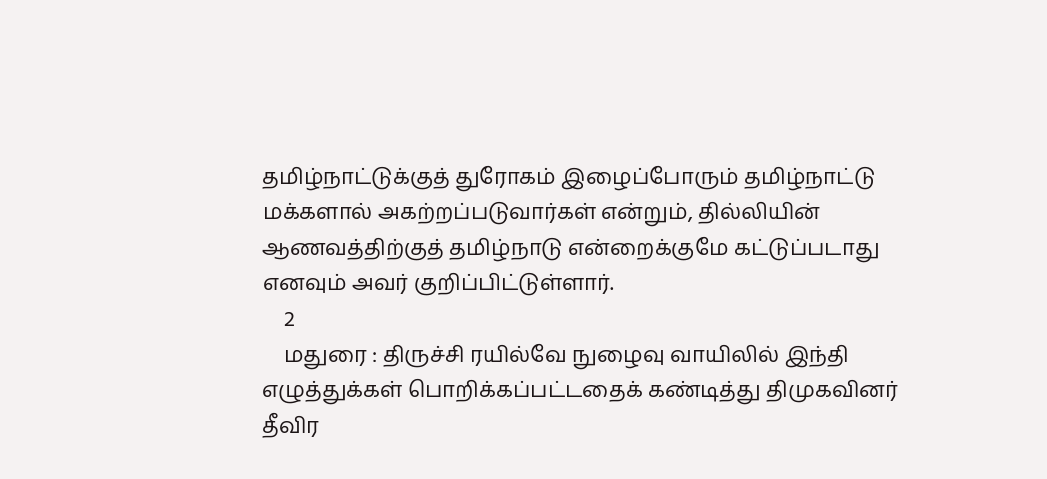தமிழ்நாட்டுக்குத் துரோகம் இழைப்போரும் தமிழ்நாட்டு மக்களால் அகற்றப்படுவார்கள் என்றும், தில்லியின் ஆணவத்திற்குத் தமிழ்நாடு என்றைக்குமே கட்டுப்படாது எனவும் அவர் குறிப்பிட்டுள்ளார்.
    2
    மதுரை : திருச்சி ரயில்வே நுழைவு வாயிலில் இந்தி எழுத்துக்கள் பொறிக்கப்பட்டதைக் கண்டித்து திமுகவினர் தீவிர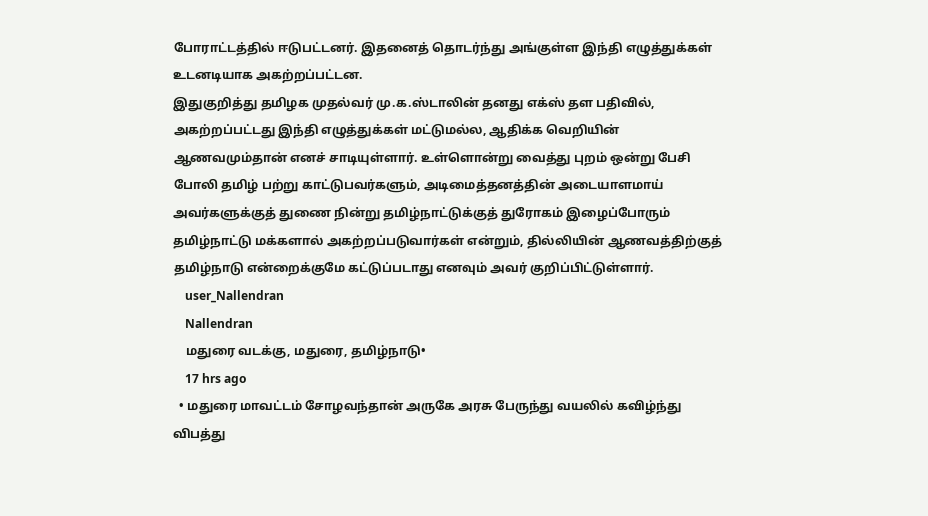போராட்டத்தில் ஈடுபட்டனர். இதனைத் தொடர்ந்து அங்குள்ள இந்தி எழுத்துக்கள் உடனடியாக அகற்றப்பட்டன.
இதுகுறித்து தமிழக முதல்வர் மு.க.ஸ்டாலின் தனது எக்ஸ் தள பதிவில், அகற்றப்பட்டது இந்தி எழுத்துக்கள் மட்டுமல்ல, ஆதிக்க வெறியின் ஆணவமும்தான் எனச் சாடியுள்ளார். உள்ளொன்று வைத்து புறம் ஒன்று பேசி போலி தமிழ் பற்று காட்டுபவர்களும், அடிமைத்தனத்தின் அடையாளமாய் அவர்களுக்குத் துணை நின்று தமிழ்நாட்டுக்குத் துரோகம் இழைப்போரும் தமிழ்நாட்டு மக்களால் அகற்றப்படுவார்கள் என்றும், தில்லியின் ஆணவத்திற்குத் தமிழ்நாடு என்றைக்குமே கட்டுப்படாது எனவும் அவர் குறிப்பிட்டுள்ளார்.
    user_Nallendran
    Nallendran
    மதுரை வடக்கு, மதுரை, தமிழ்நாடு•
    17 hrs ago
  • மதுரை மாவட்டம் சோழவந்தான் அருகே அரசு பேருந்து வயலில் கவிழ்ந்து விபத்து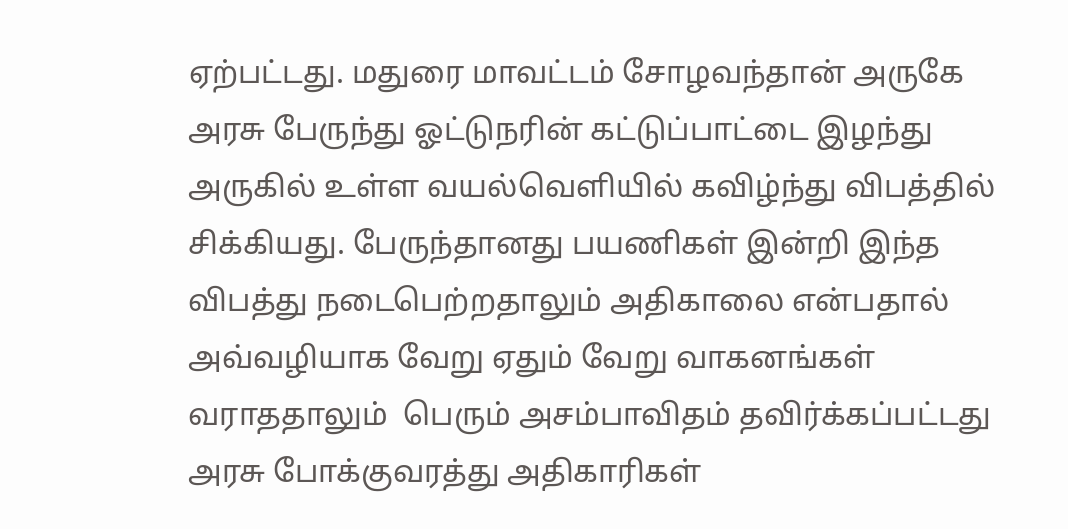ஏற்பட்டது. மதுரை மாவட்டம் சோழவந்தான் அருகே அரசு பேருந்து ஓட்டுநரின் கட்டுப்பாட்டை இழந்து அருகில் உள்ள வயல்வெளியில் கவிழ்ந்து விபத்தில் சிக்கியது. பேருந்தானது பயணிகள் இன்றி இந்த விபத்து நடைபெற்றதாலும் அதிகாலை என்பதால் அவ்வழியாக வேறு ஏதும் வேறு வாகனங்கள் வராததாலும்  பெரும் அசம்பாவிதம் தவிர்க்கப்பட்டது  அரசு போக்குவரத்து அதிகாரிகள்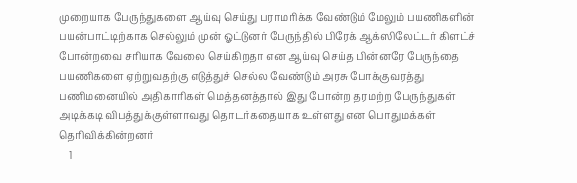முறையாக பேருந்துகளை ஆய்வு செய்து பராமரிக்க வேண்டும் மேலும் பயணிகளின் பயன்பாட்டிற்காக செல்லும் முன் ஓட்டுனர் பேருந்தில் பிரேக் ஆக்ஸிலேட்டர் கிளட்ச் போன்றவை சரியாக வேலை செய்கிறதா என ஆய்வு செய்த பின்னரே பேருந்தை பயணிகளை ஏற்றுவதற்கு எடுத்துச் செல்ல வேண்டும் அரசு போக்குவரத்து பணிமனையில் அதிகாரிகள் மெத்தனத்தால் இது போன்ற தரமற்ற பேருந்துகள் அடிக்கடி விபத்துக்குள்ளாவது தொடர்கதையாக உள்ளது என பொதுமக்கள் தெரிவிக்கின்றனர்
    1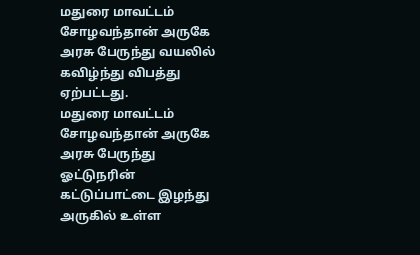மதுரை மாவட்டம் சோழவந்தான் அருகே அரசு பேருந்து வயலில் கவிழ்ந்து விபத்து ஏற்பட்டது.
மதுரை மாவட்டம் சோழவந்தான் அருகே அரசு பேருந்து ஓட்டுநரின் கட்டுப்பாட்டை இழந்து அருகில் உள்ள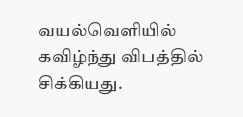வயல்வெளியில் கவிழ்ந்து விபத்தில் சிக்கியது.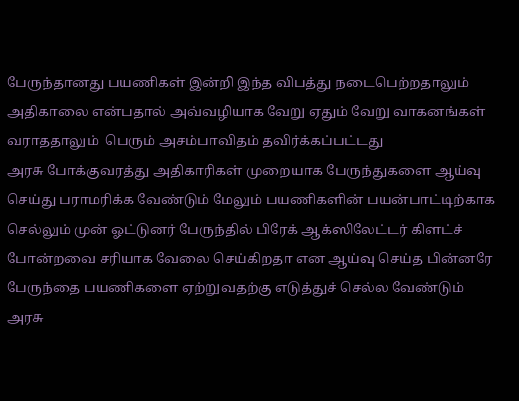பேருந்தானது பயணிகள் இன்றி இந்த விபத்து நடைபெற்றதாலும் அதிகாலை என்பதால் அவ்வழியாக வேறு ஏதும் வேறு வாகனங்கள் வராததாலும்  பெரும் அசம்பாவிதம் தவிர்க்கப்பட்டது
அரசு போக்குவரத்து அதிகாரிகள் முறையாக பேருந்துகளை ஆய்வு செய்து பராமரிக்க வேண்டும் மேலும் பயணிகளின் பயன்பாட்டிற்காக செல்லும் முன் ஓட்டுனர் பேருந்தில் பிரேக் ஆக்ஸிலேட்டர் கிளட்ச் போன்றவை சரியாக வேலை செய்கிறதா என ஆய்வு செய்த பின்னரே பேருந்தை பயணிகளை ஏற்றுவதற்கு எடுத்துச் செல்ல வேண்டும்
அரசு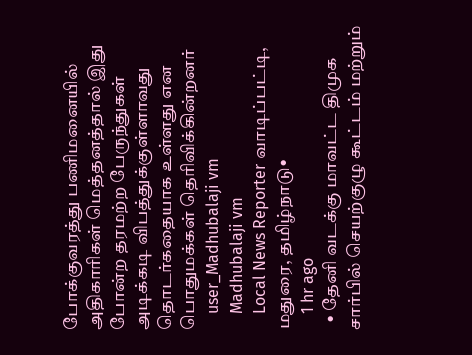போக்குவரத்து பணிமனையில் அதிகாரிகள் மெத்தனத்தால் இது போன்ற தரமற்ற பேருந்துகள் அடிக்கடி விபத்துக்குள்ளாவது தொடர்கதையாக உள்ளது என பொதுமக்கள் தெரிவிக்கின்றனர்
    user_Madhubalaji vm
    Madhubalaji vm
    Local News Reporter வாடிப்பட்டி, மதுரை, தமிழ்நாடு•
    1 hr ago
  • தேனி வடக்கு மாவட்ட திமுக சார்பில் செயற்குழு கூட்டம் மற்றும்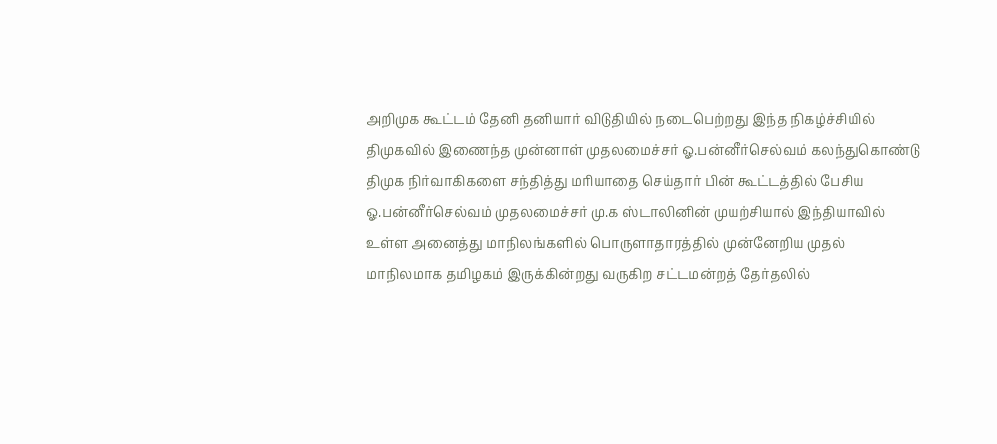அறிமுக கூட்டம் தேனி தனியார் விடுதியில் நடைபெற்றது இந்த நிகழ்ச்சியில் திமுகவில் இணைந்த முன்னாள் முதலமைச்சர் ஓ.பன்னீர்செல்வம் கலந்துகொண்டு திமுக நிர்வாகிகளை சந்தித்து மரியாதை செய்தார் பின் கூட்டத்தில் பேசிய ஓ.பன்னீர்செல்வம் முதலமைச்சர் மு.க ஸ்டாலினின் முயற்சியால் இந்தியாவில் உள்ள அனைத்து மாநிலங்களில் பொருளாதாரத்தில் முன்னேறிய முதல் மாநிலமாக தமிழகம் இருக்கின்றது வருகிற சட்டமன்றத் தேர்தலில்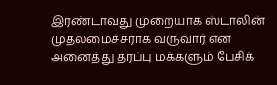இரண்டாவது முறையாக ஸ்டாலின் முதலமைச்சராக வருவார் என அனைத்து தரப்பு மக்களும் பேசிக்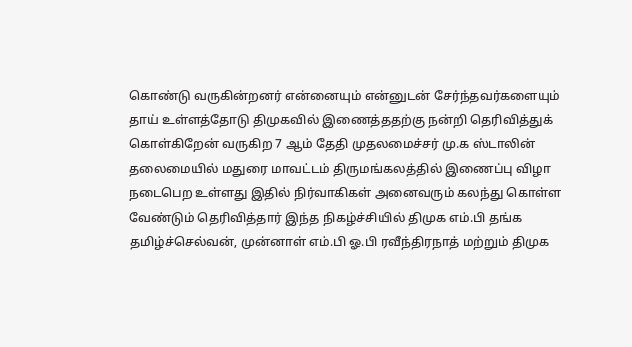கொண்டு வருகின்றனர் என்னையும் என்னுடன் சேர்ந்தவர்களையும் தாய் உள்ளத்தோடு திமுகவில் இணைத்ததற்கு நன்றி தெரிவித்துக் கொள்கிறேன் வருகிற 7 ஆம் தேதி முதலமைச்சர் மு.க ஸ்டாலின் தலைமையில் மதுரை மாவட்டம் திருமங்கலத்தில் இணைப்பு விழா நடைபெற உள்ளது இதில் நிர்வாகிகள் அனைவரும் கலந்து கொள்ள வேண்டும் தெரிவித்தார் இந்த நிகழ்ச்சியில் திமுக எம்.பி தங்க தமிழ்ச்செல்வன், முன்னாள் எம்.பி ஓ.பி ரவீந்திரநாத் மற்றும் திமுக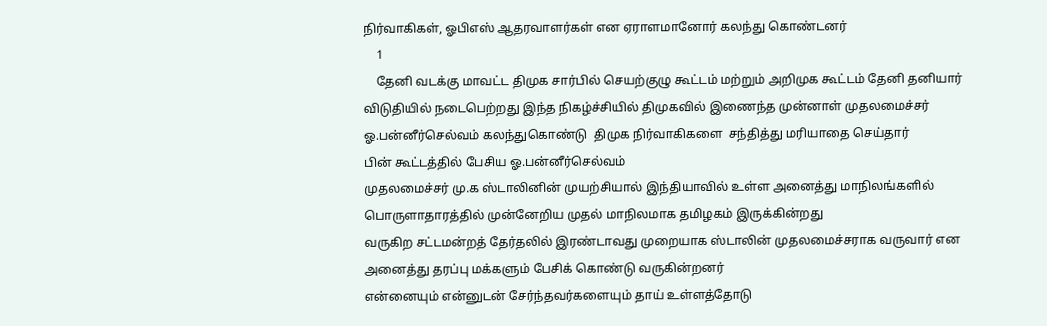நிர்வாகிகள், ஓபிஎஸ் ஆதரவாளர்கள் என ஏராளமானோர் கலந்து கொண்டனர்
    1
    தேனி வடக்கு மாவட்ட திமுக சார்பில் செயற்குழு கூட்டம் மற்றும் அறிமுக கூட்டம் தேனி தனியார் விடுதியில் நடைபெற்றது இந்த நிகழ்ச்சியில் திமுகவில் இணைந்த முன்னாள் முதலமைச்சர் ஓ.பன்னீர்செல்வம் கலந்துகொண்டு  திமுக நிர்வாகிகளை  சந்தித்து மரியாதை செய்தார்
பின் கூட்டத்தில் பேசிய ஓ.பன்னீர்செல்வம்
முதலமைச்சர் மு.க ஸ்டாலினின் முயற்சியால் இந்தியாவில் உள்ள அனைத்து மாநிலங்களில் பொருளாதாரத்தில் முன்னேறிய முதல் மாநிலமாக தமிழகம் இருக்கின்றது
வருகிற சட்டமன்றத் தேர்தலில் இரண்டாவது முறையாக ஸ்டாலின் முதலமைச்சராக வருவார் என அனைத்து தரப்பு மக்களும் பேசிக் கொண்டு வருகின்றனர்
என்னையும் என்னுடன் சேர்ந்தவர்களையும் தாய் உள்ளத்தோடு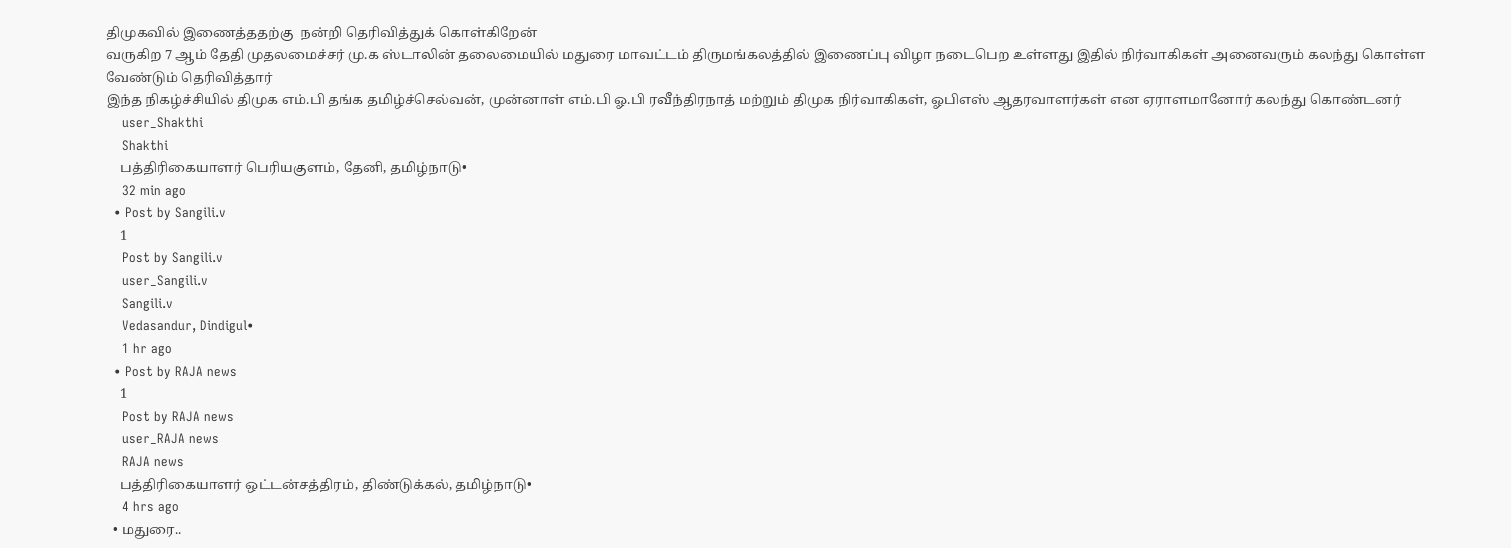திமுகவில் இணைத்ததற்கு  நன்றி தெரிவித்துக் கொள்கிறேன்
வருகிற 7 ஆம் தேதி முதலமைச்சர் மு.க ஸ்டாலின் தலைமையில் மதுரை மாவட்டம் திருமங்கலத்தில் இணைப்பு விழா நடைபெற உள்ளது இதில் நிர்வாகிகள் அனைவரும் கலந்து கொள்ள வேண்டும் தெரிவித்தார்
இந்த நிகழ்ச்சியில் திமுக எம்.பி தங்க தமிழ்ச்செல்வன், முன்னாள் எம்.பி ஓ.பி ரவீந்திரநாத் மற்றும் திமுக நிர்வாகிகள், ஓபிஎஸ் ஆதரவாளர்கள் என ஏராளமானோர் கலந்து கொண்டனர்
    user_Shakthi
    Shakthi
    பத்திரிகையாளர் பெரியகுளம், தேனி, தமிழ்நாடு•
    32 min ago
  • Post by Sangili.v
    1
    Post by Sangili.v
    user_Sangili.v
    Sangili.v
    Vedasandur, Dindigul•
    1 hr ago
  • Post by RAJA news
    1
    Post by RAJA news
    user_RAJA news
    RAJA news
    பத்திரிகையாளர் ஒட்டன்சத்திரம், திண்டுக்கல், தமிழ்நாடு•
    4 hrs ago
  • மதுரை..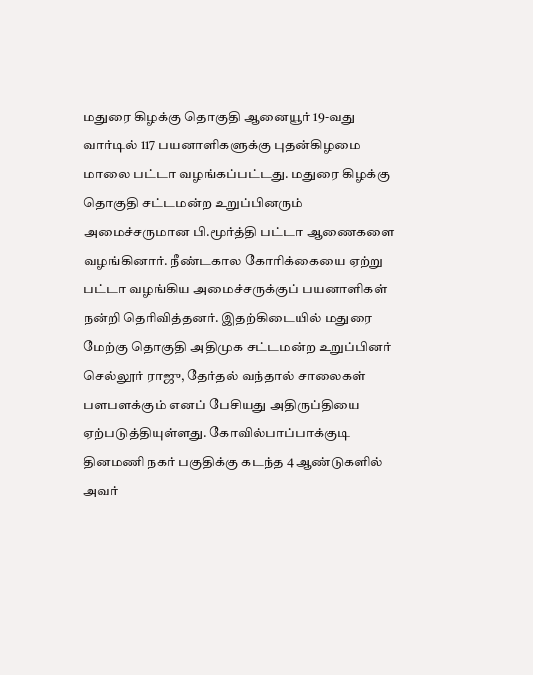மதுரை கிழக்கு தொகுதி ஆனையூர் 19-வது வார்டில் 117 பயனாளிகளுக்கு புதன்கிழமை மாலை பட்டா வழங்கப்பட்டது. மதுரை கிழக்கு தொகுதி சட்டமன்ற உறுப்பினரும் அமைச்சருமான பி.மூர்த்தி பட்டா ஆணைகளை வழங்கினார். நீண்டகால கோரிக்கையை ஏற்று பட்டா வழங்கிய அமைச்சருக்குப் பயனாளிகள் நன்றி தெரிவித்தனர். இதற்கிடையில் மதுரை மேற்கு தொகுதி அதிமுக சட்டமன்ற உறுப்பினர் செல்லூர் ராஜு, தேர்தல் வந்தால் சாலைகள் பளபளக்கும் எனப் பேசியது அதிருப்தியை ஏற்படுத்தியுள்ளது. கோவில்பாப்பாக்குடி தினமணி நகர் பகுதிக்கு கடந்த 4 ஆண்டுகளில் அவர்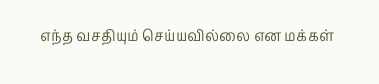எந்த வசதியும் செய்யவில்லை என மக்கள்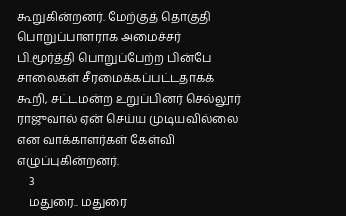கூறுகின்றனர். மேற்குத் தொகுதி பொறுப்பாளராக அமைச்சர் பி.மூர்த்தி பொறுப்பேற்ற பின்பே சாலைகள் சீரமைக்கப்பட்டதாகக் கூறி, சட்டமன்ற உறுப்பினர் செல்லூர் ராஜுவால் ஏன் செய்ய முடியவில்லை என வாக்காளர்கள் கேள்வி எழுப்புகின்றனர்.
    3
    மதுரை.. மதுரை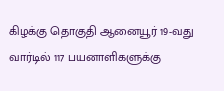கிழக்கு தொகுதி ஆனையூர் 19-வது வார்டில் 117 பயனாளிகளுக்கு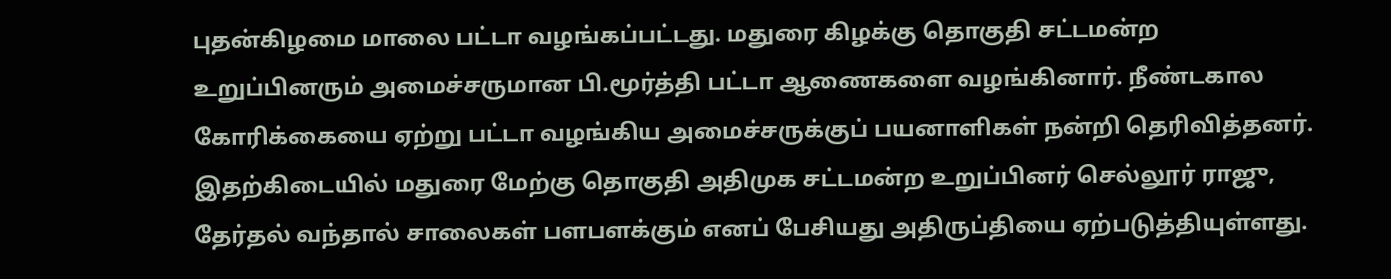புதன்கிழமை மாலை பட்டா வழங்கப்பட்டது. மதுரை கிழக்கு தொகுதி சட்டமன்ற உறுப்பினரும் அமைச்சருமான பி.மூர்த்தி பட்டா ஆணைகளை வழங்கினார். நீண்டகால கோரிக்கையை ஏற்று பட்டா வழங்கிய அமைச்சருக்குப் பயனாளிகள் நன்றி தெரிவித்தனர்.
இதற்கிடையில் மதுரை மேற்கு தொகுதி அதிமுக சட்டமன்ற உறுப்பினர் செல்லூர் ராஜு, தேர்தல் வந்தால் சாலைகள் பளபளக்கும் எனப் பேசியது அதிருப்தியை ஏற்படுத்தியுள்ளது.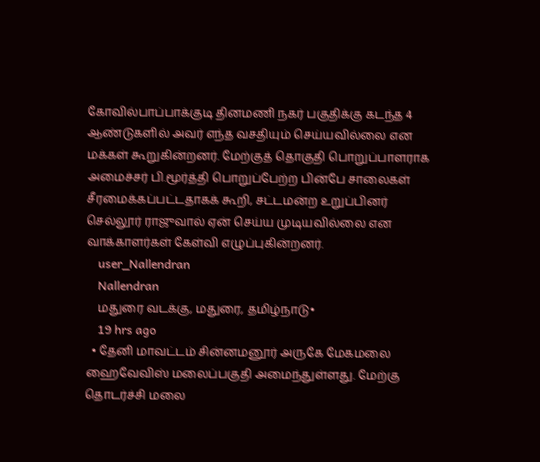கோவில்பாப்பாக்குடி தினமணி நகர் பகுதிக்கு கடந்த 4 ஆண்டுகளில் அவர் எந்த வசதியும் செய்யவில்லை என மக்கள் கூறுகின்றனர். மேற்குத் தொகுதி பொறுப்பாளராக அமைச்சர் பி.மூர்த்தி பொறுப்பேற்ற பின்பே சாலைகள் சீரமைக்கப்பட்டதாகக் கூறி, சட்டமன்ற உறுப்பினர் செல்லூர் ராஜுவால் ஏன் செய்ய முடியவில்லை என வாக்காளர்கள் கேள்வி எழுப்புகின்றனர்.
    user_Nallendran
    Nallendran
    மதுரை வடக்கு, மதுரை, தமிழ்நாடு•
    19 hrs ago
  • தேனி மாவட்டம் சின்னமனூர் அருகே மேகமலை ஹைவேவிஸ் மலைப்பகுதி அமைந்துள்ளது. மேற்கு தொடர்ச்சி மலை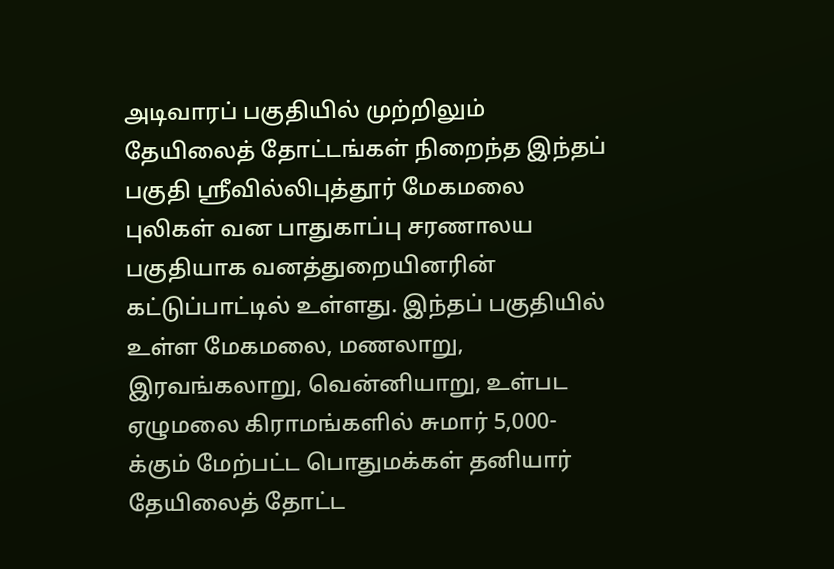அடிவாரப் பகுதியில் முற்றிலும் தேயிலைத் தோட்டங்கள் நிறைந்த இந்தப் பகுதி ஸ்ரீவில்லிபுத்தூர் மேகமலை புலிகள் வன பாதுகாப்பு சரணாலய பகுதியாக வனத்துறையினரின் கட்டுப்பாட்டில் உள்ளது. இந்தப் பகுதியில் உள்ள மேகமலை, மணலாறு, இரவங்கலாறு, வென்னியாறு, உள்பட ஏழுமலை கிராமங்களில் சுமார் 5,000-க்கும் மேற்பட்ட பொதுமக்கள் தனியார் தேயிலைத் தோட்ட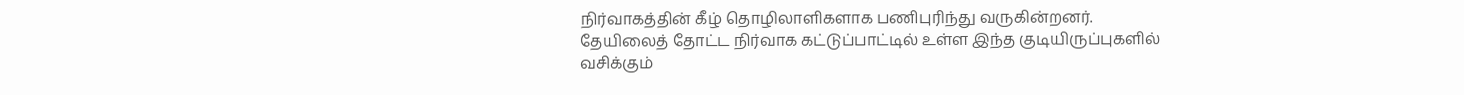நிர்வாகத்தின் கீழ் தொழிலாளிகளாக பணிபுரிந்து வருகின்றனர். தேயிலைத் தோட்ட நிர்வாக கட்டுப்பாட்டில் உள்ள இந்த குடியிருப்புகளில் வசிக்கும்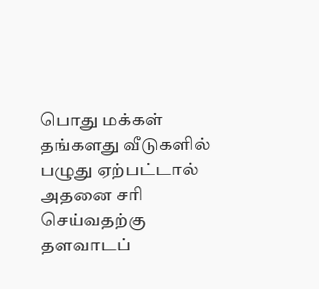பொது மக்கள் தங்களது வீடுகளில் பழுது ஏற்பட்டால் அதனை சரி செய்வதற்கு தளவாடப்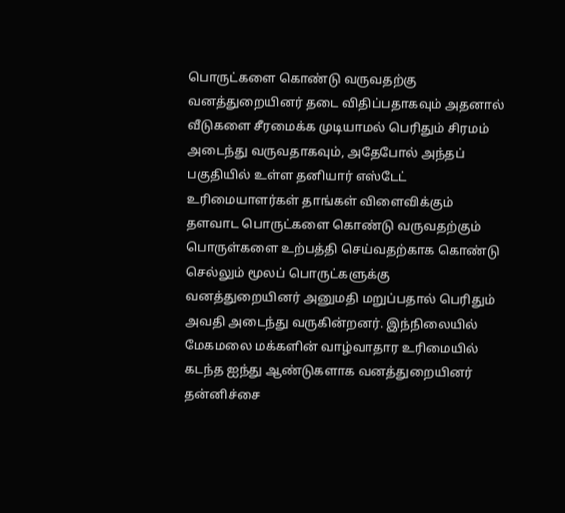பொருட்களை கொண்டு வருவதற்கு வனத்துறையினர் தடை விதிப்பதாகவும் அதனால் வீடுகளை சீரமைக்க முடியாமல் பெரிதும் சிரமம் அடைந்து வருவதாகவும், அதேபோல் அந்தப் பகுதியில் உள்ள தனியார் எஸ்டேட் உரிமையாளர்கள் தாங்கள் விளைவிக்கும் தளவாட பொருட்களை கொண்டு வருவதற்கும் பொருள்களை உற்பத்தி செய்வதற்காக கொண்டு செல்லும் மூலப் பொருட்களுக்கு வனத்துறையினர் அனுமதி மறுப்பதால் பெரிதும் அவதி அடைந்து வருகின்றனர். இந்நிலையில் மேகமலை மக்களின் வாழ்வாதார உரிமையில் கடந்த ஐந்து ஆண்டுகளாக வனத்துறையினர் தன்னிச்சை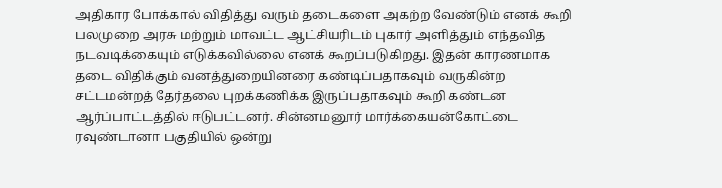அதிகார போக்கால் விதித்து வரும் தடைகளை அகற்ற வேண்டும் எனக் கூறி பலமுறை அரசு மற்றும் மாவட்ட ஆட்சியரிடம் புகார் அளித்தும் எந்தவித நடவடிக்கையும் எடுக்கவில்லை எனக் கூறப்படுகிறது. இதன் காரணமாக தடை விதிக்கும் வனத்துறையினரை கண்டிப்பதாகவும் வருகின்ற சட்டமன்றத் தேர்தலை புறக்கணிக்க இருப்பதாகவும் கூறி கண்டன ஆர்ப்பாட்டத்தில் ஈடுபட்டனர். சின்னமனூர் மார்க்கையன்கோட்டை ரவுண்டானா பகுதியில் ஒன்று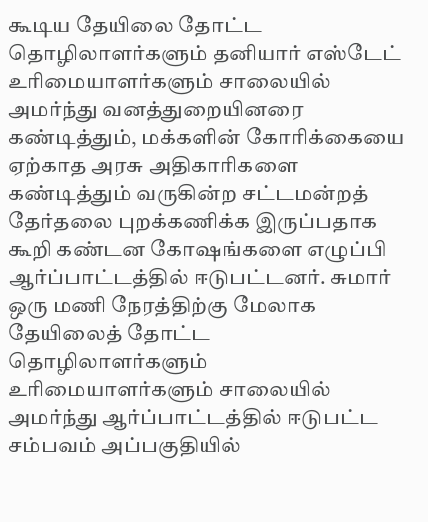கூடிய தேயிலை தோட்ட தொழிலாளர்களும் தனியார் எஸ்டேட் உரிமையாளர்களும் சாலையில் அமர்ந்து வனத்துறையினரை கண்டித்தும், மக்களின் கோரிக்கையை ஏற்காத அரசு அதிகாரிகளை கண்டித்தும் வருகின்ற சட்டமன்றத் தேர்தலை புறக்கணிக்க இருப்பதாக கூறி கண்டன கோஷங்களை எழுப்பி ஆர்ப்பாட்டத்தில் ஈடுபட்டனர். சுமார் ஒரு மணி நேரத்திற்கு மேலாக தேயிலைத் தோட்ட தொழிலாளர்களும் உரிமையாளர்களும் சாலையில் அமர்ந்து ஆர்ப்பாட்டத்தில் ஈடுபட்ட சம்பவம் அப்பகுதியில்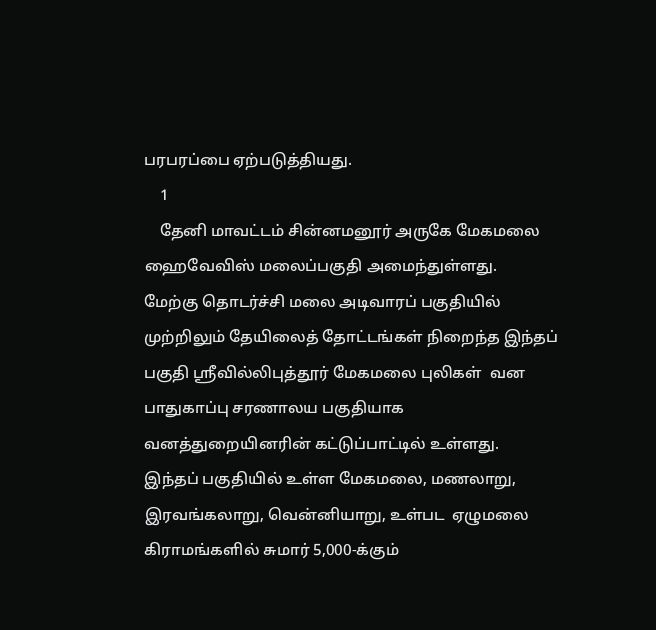பரபரப்பை ஏற்படுத்தியது.
    1
    தேனி மாவட்டம் சின்னமனூர் அருகே மேகமலை ஹைவேவிஸ் மலைப்பகுதி அமைந்துள்ளது.
மேற்கு தொடர்ச்சி மலை அடிவாரப் பகுதியில் முற்றிலும் தேயிலைத் தோட்டங்கள் நிறைந்த இந்தப் பகுதி ஸ்ரீவில்லிபுத்தூர் மேகமலை புலிகள்  வன பாதுகாப்பு சரணாலய பகுதியாக வனத்துறையினரின் கட்டுப்பாட்டில் உள்ளது.
இந்தப் பகுதியில் உள்ள மேகமலை, மணலாறு, இரவங்கலாறு, வென்னியாறு, உள்பட  ஏழுமலை கிராமங்களில் சுமார் 5,000-க்கும்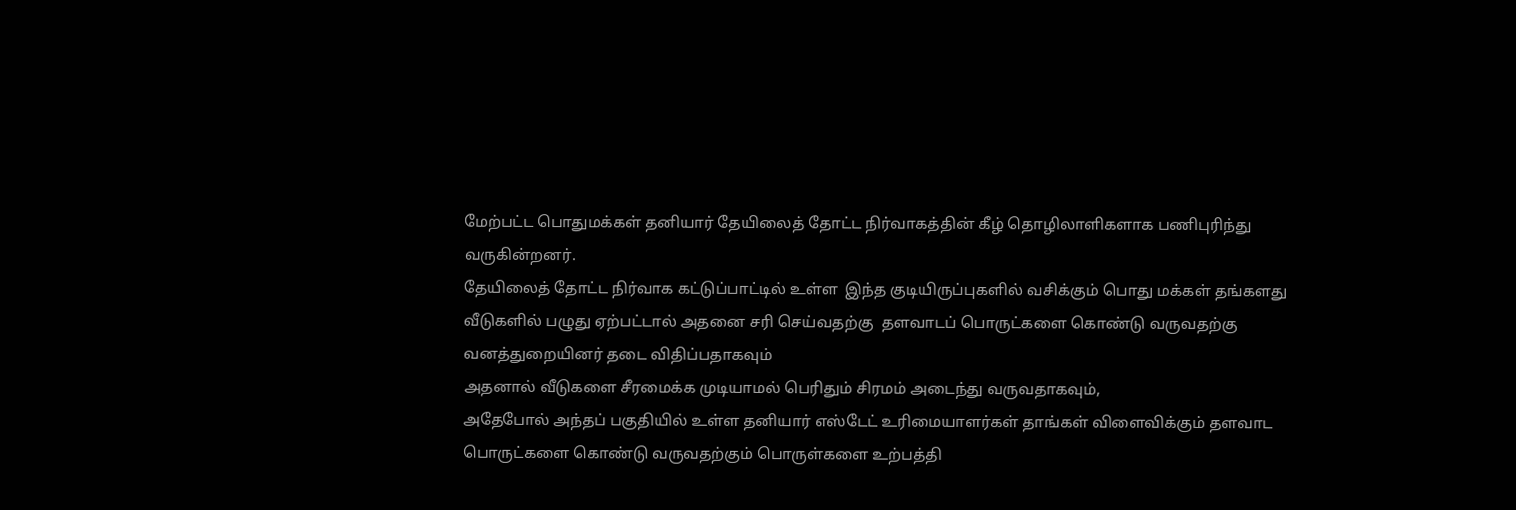மேற்பட்ட பொதுமக்கள் தனியார் தேயிலைத் தோட்ட நிர்வாகத்தின் கீழ் தொழிலாளிகளாக பணிபுரிந்து வருகின்றனர்.
தேயிலைத் தோட்ட நிர்வாக கட்டுப்பாட்டில் உள்ள  இந்த குடியிருப்புகளில் வசிக்கும் பொது மக்கள் தங்களது வீடுகளில் பழுது ஏற்பட்டால் அதனை சரி செய்வதற்கு  தளவாடப் பொருட்களை கொண்டு வருவதற்கு வனத்துறையினர் தடை விதிப்பதாகவும்
அதனால் வீடுகளை சீரமைக்க முடியாமல் பெரிதும் சிரமம் அடைந்து வருவதாகவும்,
அதேபோல் அந்தப் பகுதியில் உள்ள தனியார் எஸ்டேட் உரிமையாளர்கள் தாங்கள் விளைவிக்கும் தளவாட பொருட்களை கொண்டு வருவதற்கும் பொருள்களை உற்பத்தி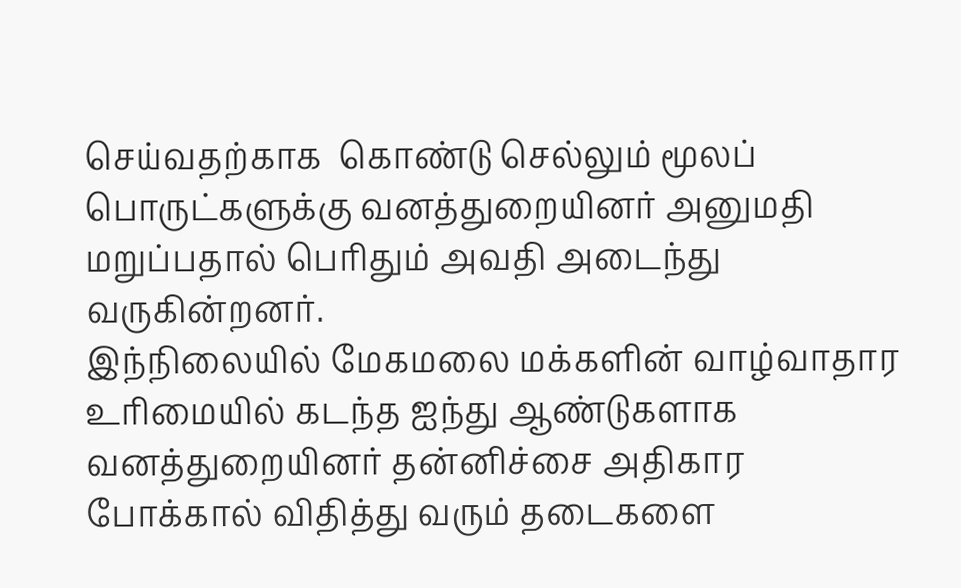செய்வதற்காக  கொண்டு செல்லும் மூலப் பொருட்களுக்கு வனத்துறையினர் அனுமதி மறுப்பதால் பெரிதும் அவதி அடைந்து வருகின்றனர்.
இந்நிலையில் மேகமலை மக்களின் வாழ்வாதார உரிமையில் கடந்த ஐந்து ஆண்டுகளாக வனத்துறையினர் தன்னிச்சை அதிகார போக்கால் விதித்து வரும் தடைகளை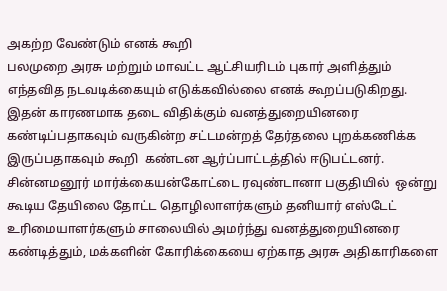அகற்ற வேண்டும் எனக் கூறி
பலமுறை அரசு மற்றும் மாவட்ட ஆட்சியரிடம் புகார் அளித்தும் எந்தவித நடவடிக்கையும் எடுக்கவில்லை எனக் கூறப்படுகிறது.
இதன் காரணமாக தடை விதிக்கும் வனத்துறையினரை கண்டிப்பதாகவும் வருகின்ற சட்டமன்றத் தேர்தலை புறக்கணிக்க இருப்பதாகவும் கூறி  கண்டன ஆர்ப்பாட்டத்தில் ஈடுபட்டனர்.
சின்னமனூர் மார்க்கையன்கோட்டை ரவுண்டானா பகுதியில்  ஒன்று கூடிய தேயிலை தோட்ட தொழிலாளர்களும் தனியார் எஸ்டேட் உரிமையாளர்களும் சாலையில் அமர்ந்து வனத்துறையினரை கண்டித்தும், மக்களின் கோரிக்கையை ஏற்காத அரசு அதிகாரிகளை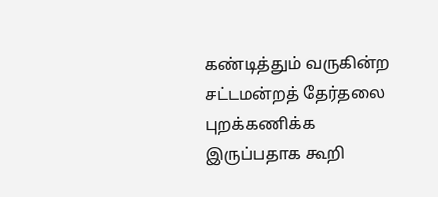கண்டித்தும் வருகின்ற சட்டமன்றத் தேர்தலை புறக்கணிக்க இருப்பதாக கூறி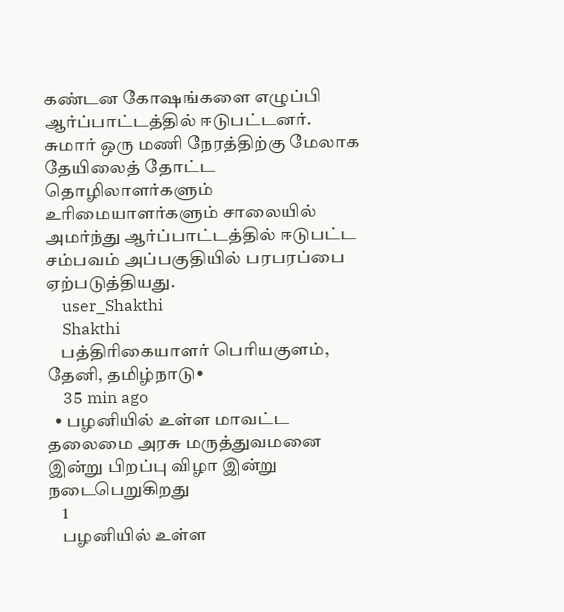கண்டன கோஷங்களை எழுப்பி ஆர்ப்பாட்டத்தில் ஈடுபட்டனர்.
சுமார் ஒரு மணி நேரத்திற்கு மேலாக தேயிலைத் தோட்ட தொழிலாளர்களும் உரிமையாளர்களும் சாலையில் அமர்ந்து ஆர்ப்பாட்டத்தில் ஈடுபட்ட சம்பவம் அப்பகுதியில் பரபரப்பை ஏற்படுத்தியது.
    user_Shakthi
    Shakthi
    பத்திரிகையாளர் பெரியகுளம், தேனி, தமிழ்நாடு•
    35 min ago
  • பழனியில் உள்ள மாவட்ட தலைமை அரசு மருத்துவமனை இன்று பிறப்பு விழா இன்று நடைபெறுகிறது
    1
    பழனியில் உள்ள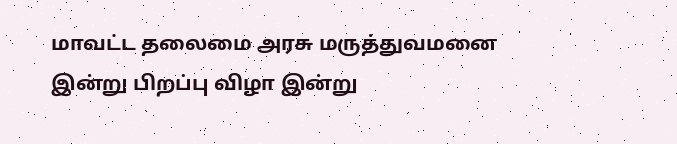மாவட்ட தலைமை அரசு மருத்துவமனை இன்று பிறப்பு விழா இன்று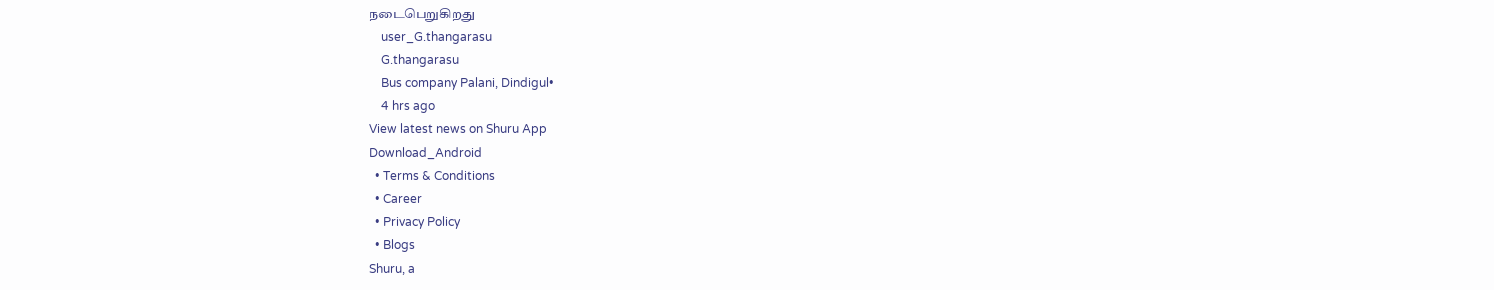நடைபெறுகிறது
    user_G.thangarasu
    G.thangarasu
    Bus company Palani, Dindigul•
    4 hrs ago
View latest news on Shuru App
Download_Android
  • Terms & Conditions
  • Career
  • Privacy Policy
  • Blogs
Shuru, a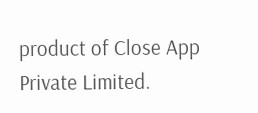product of Close App Private Limited.